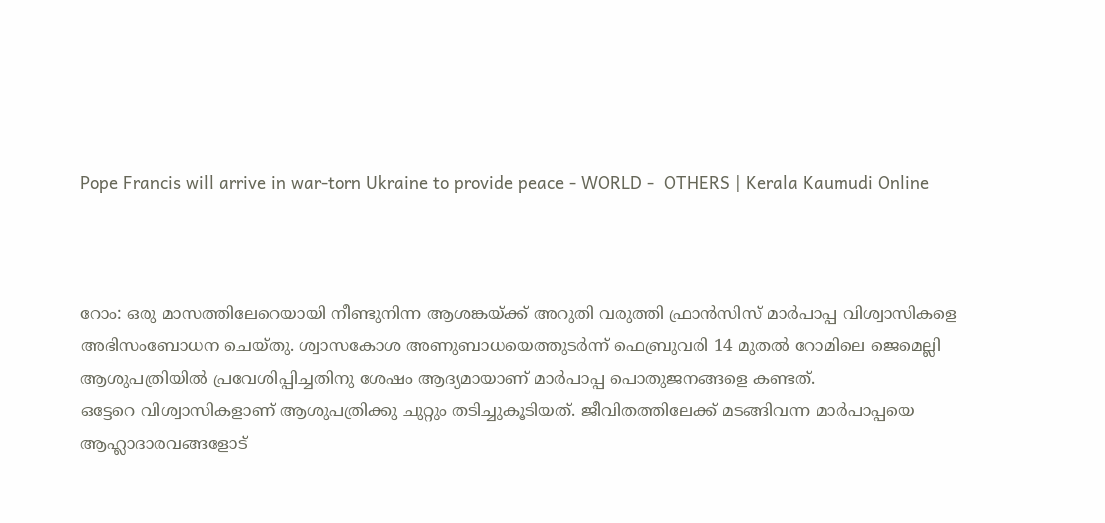Pope Francis will arrive in war-torn Ukraine to provide peace - WORLD -  OTHERS | Kerala Kaumudi Online



റോം: ഒരു മാസത്തിലേറെയായി നീണ്ടുനിന്ന ആശങ്കയ്ക്ക് അറുതി വരുത്തി ഫ്രാന്‍സിസ് മാര്‍പാപ്പ വിശ്വാസികളെ അഭിസംബോധന ചെയ്തു. ശ്വാസകോശ അണുബാധയെത്തുടര്‍ന്ന് ഫെബ്രുവരി 14 മുതല്‍ റോമിലെ ജെമെല്ലി ആശുപത്രിയില്‍ പ്രവേശിപ്പിച്ചതിനു ശേഷം ആദ്യമായാണ് മാര്‍പാപ്പ പൊതുജനങ്ങളെ കണ്ടത്.
ഒട്ടേറെ വിശ്വാസികളാണ് ആശുപത്രിക്കു ചുറ്റും തടിച്ചുകൂടിയത്. ജീവിതത്തിലേക്ക് മടങ്ങിവന്ന മാര്‍പാപ്പയെ ആഹ്ലാദാരവങ്ങളോട്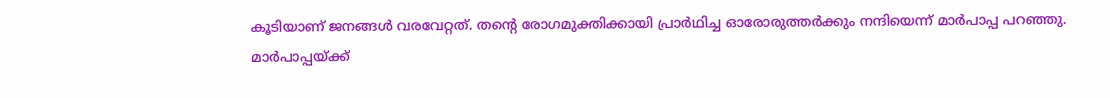കൂടിയാണ് ജനങ്ങള്‍ വരവേറ്റത്. തന്റെ രോഗമുക്തിക്കായി പ്രാര്‍ഥിച്ച ഓരോരുത്തര്‍ക്കും നന്ദിയെന്ന് മാര്‍പാപ്പ പറഞ്ഞു.
മാര്‍പാപ്പയ്ക്ക്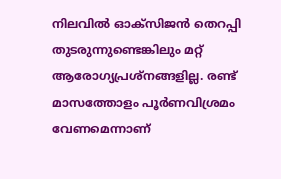നിലവില്‍ ഓക്സിജന്‍ തെറപ്പി തുടരുന്നുണ്ടെങ്കിലും മറ്റ് ആരോഗ്യപ്രശ്നങ്ങളില്ല. രണ്ട് മാസത്തോളം പൂര്‍ണവിശ്രമം വേണമെന്നാണ്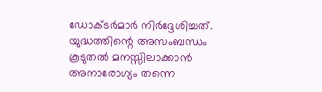ഡോക്ടര്‍മാര്‍ നിര്‍ദ്ദേശിച്ചത്. യുദ്ധത്തിന്റെ അസംബന്ധം കൂടുതല്‍ മനസ്സിലാക്കാന്‍ അനാരോഗ്യം തന്നെ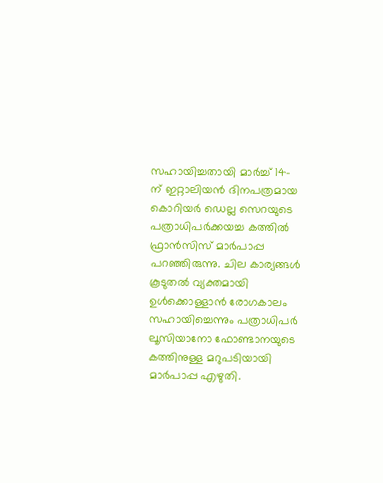സഹായിച്ചതായി മാര്‍ച്ച് 14-ന് ഇറ്റാലിയന്‍ ദിനപത്രമായ കൊറിയര്‍ ഡെല്ല സെറയുടെ പത്രാധിപര്‍ക്കയച്ച കത്തില്‍ ഫ്രാന്‍സിസ് മാര്‍പാപ്പ പറഞ്ഞിരുന്നു. ചില കാര്യങ്ങള്‍ കൂടുതല്‍ വ്യക്തമായി ഉള്‍ക്കൊള്ളാന്‍ രോഗകാലം സഹായിച്ചെന്നും പത്രാധിപര്‍ ലൂസിയാനോ ഫോണ്ടാനയുടെ കത്തിനുള്ള മറുപടിയായി മാര്‍പാപ്പ എഴുതി.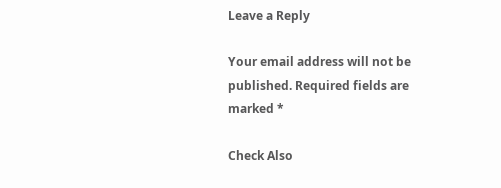Leave a Reply

Your email address will not be published. Required fields are marked *

Check Also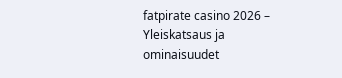fatpirate casino 2026 – Yleiskatsaus ja ominaisuudet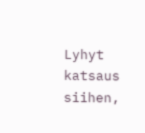Lyhyt katsaus siihen,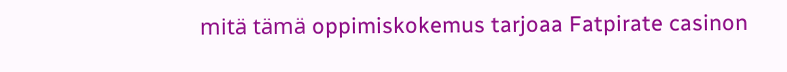mitä tämä oppimiskokemus tarjoaa Fatpirate casinon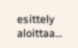esittely aloittaa…